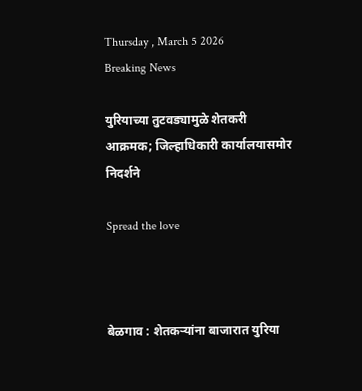Thursday , March 5 2026
Breaking News

युरियाच्या तुटवड्यामुळे शेतकरी आक्रमक; जिल्हाधिकारी कार्यालयासमोर निदर्शने

Spread the love



बेळगाव : शेतकऱ्यांना बाजारात युरिया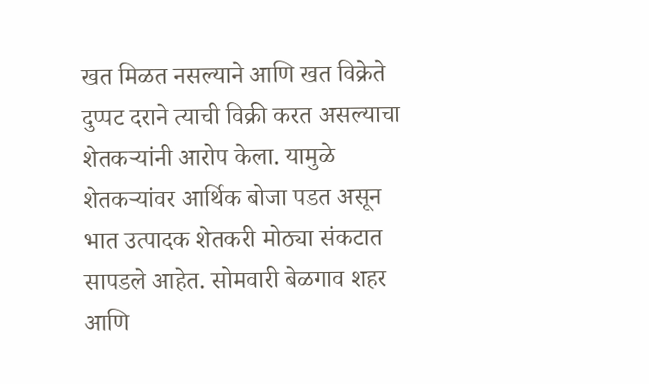खत मिळत नसल्याने आणि खत विक्रेते दुप्पट दराने त्याची विक्री करत असल्याचा शेतकऱ्यांनी आरोप केला. यामुळे शेतकऱ्यांवर आर्थिक बोजा पडत असून भात उत्पादक शेतकरी मोठ्या संकटात सापडले आहेत. सोमवारी बेळगाव शहर आणि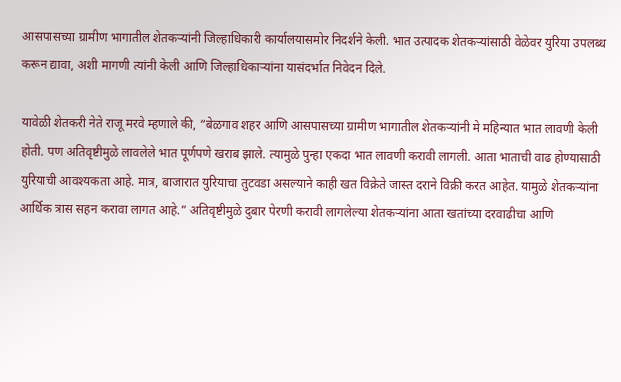आसपासच्या ग्रामीण भागातील शेतकऱ्यांनी जिल्हाधिकारी कार्यालयासमोर निदर्शने केली. भात उत्पादक शेतकऱ्यांसाठी वेळेवर युरिया उपलब्ध करून द्यावा, अशी मागणी त्यांनी केली आणि जिल्हाधिकाऱ्यांना यासंदर्भात निवेदन दिले.

यावेळी शेतकरी नेते राजू मरवे म्हणाले की, “बेळगाव शहर आणि आसपासच्या ग्रामीण भागातील शेतकऱ्यांनी मे महिन्यात भात लावणी केली होती. पण अतिवृष्टीमुळे लावलेले भात पूर्णपणे खराब झाले. त्यामुळे पुन्हा एकदा भात लावणी करावी लागली. आता भाताची वाढ होण्यासाठी युरियाची आवश्यकता आहे. मात्र, बाजारात युरियाचा तुटवडा असल्याने काही खत विक्रेते जास्त दराने विक्री करत आहेत. यामुळे शेतकऱ्यांना आर्थिक त्रास सहन करावा लागत आहे.” अतिवृष्टीमुळे दुबार पेरणी करावी लागलेल्या शेतकऱ्यांना आता खतांच्या दरवाढीचा आणि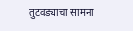तुटवड्याचा सामना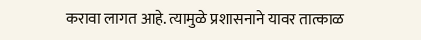करावा लागत आहे. त्यामुळे प्रशासनाने यावर तात्काळ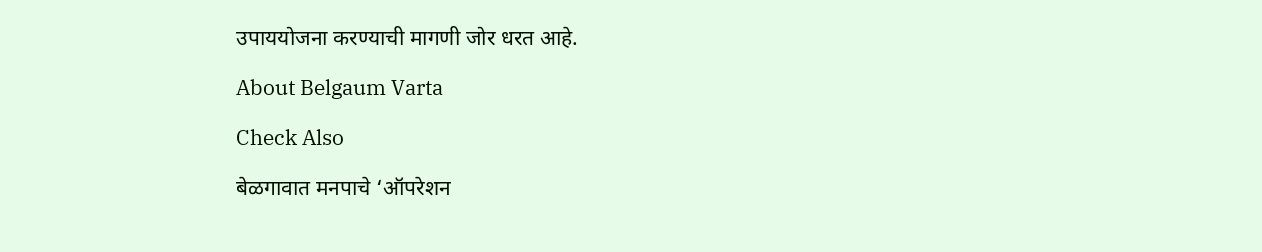उपाययोजना करण्याची मागणी जोर धरत आहे.

About Belgaum Varta

Check Also

बेळगावात मनपाचे ‘ऑपरेशन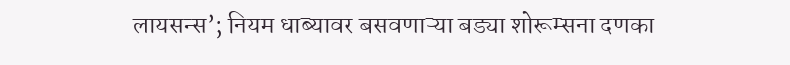लायसन्स’; नियम धाब्यावर बसवणाऱ्या बड्या शोरूम्सना दणका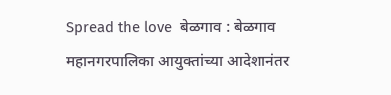Spread the love  बेळगाव : बेळगाव महानगरपालिका आयुक्तांच्या आदेशानंतर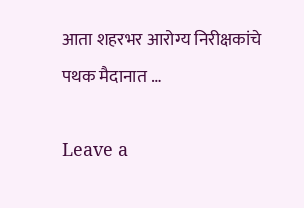आता शहरभर आरोग्य निरीक्षकांचे पथक मैदानात …

Leave a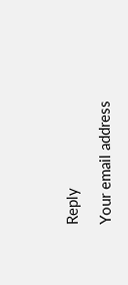Reply

Your email address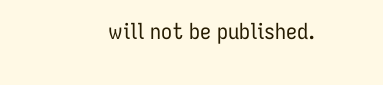will not be published.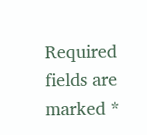Required fields are marked *